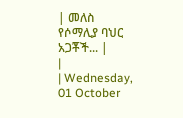| መለስ የሶማሊያ ባህር አጋቾች... |
|
| Wednesday, 01 October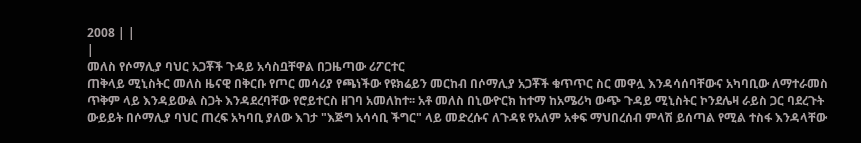2008 | |
|
መለስ የሶማሊያ ባህር አጋቾች ጉዳይ አሳስቧቸዋል በጋዜጣው ሪፖርተር
ጠቅላይ ሚኒስትር መለስ ዜናዊ በቅርቡ የጦር መሳሪያ የጫነችው የዩክሬይን መርከብ በሶማሊያ አጋቾች ቁጥጥር ስር መዋሏ እንዳሳሰባቸውና አካባቢው ለማተራመስ ጥቅም ላይ እንዳይውል ስጋት እንዳደረባቸው የሮይተርስ ዘገባ አመለከተ፡፡ አቶ መለስ በኒውዮርክ ከተማ ከአሜሪካ ውጭ ጉዳይ ሚኒስትር ኮንደሌዛ ራይስ ጋር ባደረጉት ውይይት በሶማሊያ ባህር ጠረፍ አካባቢ ያለው እገታ "እጅግ አሳሳቢ ችግር" ላይ መድረሱና ለጉዳዩ የአለም አቀፍ ማህበረሰብ ምላሽ ይሰጣል የሚል ተስፋ እንዳላቸው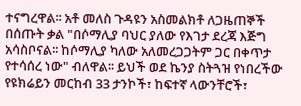ተናግረዋል፡፡ አቶ መለስ ጉዳዩን አስመልክቶ ለጋዜጠኞች በሰጡት ቃል "በሶማሊያ ባህር ያለው የእገታ ደረጃ እጅግ አሳስቦናል፡፡ ከሶማሊያ ካለው አለመረጋጋትም ጋር በቀጥታ የተሳሰረ ነው" ብለዋል፡፡ ይህች ወደ ኬንያ ስትጓዝ የነበረችው የዩክሬይን መርከብ 33 ታንኮች፣ ከፍተኛ ላውንቸሮች፣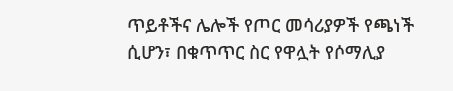ጥይቶችና ሌሎች የጦር መሳሪያዎች የጫነች ሲሆን፣ በቁጥጥር ስር የዋሏት የሶማሊያ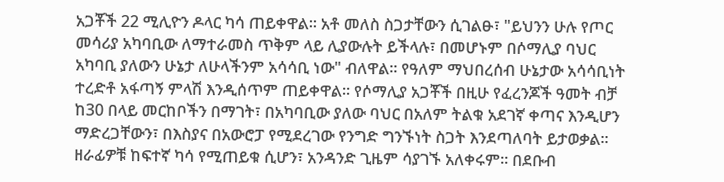አጋቾች 22 ሚሊዮን ዶላር ካሳ ጠይቀዋል፡፡ አቶ መለስ ስጋታቸውን ሲገልፁ፣ "ይህንን ሁሉ የጦር መሳሪያ አካባቢው ለማተራመስ ጥቅም ላይ ሊያውሉት ይችላሉ፣ በመሆኑም በሶማሊያ ባህር አካባቢ ያለውን ሁኔታ ለሁላችንም አሳሳቢ ነው" ብለዋል፡፡ የዓለም ማህበረሰብ ሁኔታው አሳሳቢነት ተረድቶ አፋጣኝ ምላሽ እንዲሰጥም ጠይቀዋል፡፡ የሶማሊያ አጋቾች በዚሁ የፈረንጆች ዓመት ብቻ ከ30 በላይ መርከቦችን በማገት፣ በአካባቢው ያለው ባህር በአለም ትልቁ አደገኛ ቀጣና እንዲሆን ማድረጋቸውን፣ በእስያና በአውሮፓ የሚደረገው የንግድ ግንኙነት ስጋት እንደጣለባት ይታወቃል፡፡ ዘራፊዎቹ ከፍተኛ ካሳ የሚጠይቁ ሲሆን፣ አንዳንድ ጊዜም ሳያገኙ አለቀሩም፡፡ በደቡብ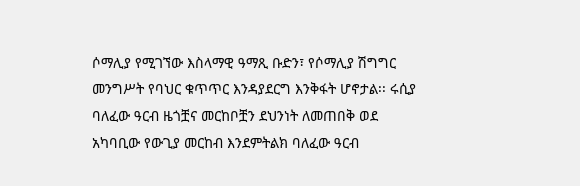ሶማሊያ የሚገኘው እስላማዊ ዓማጺ ቡድን፣ የሶማሊያ ሽግግር መንግሥት የባህር ቁጥጥር እንዳያደርግ እንቅፋት ሆኖታል፡፡ ሩሲያ ባለፈው ዓርብ ዜጎቿና መርከቦቿን ደህንነት ለመጠበቅ ወደ አካባቢው የውጊያ መርከብ እንደምትልክ ባለፈው ዓርብ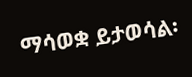ማሳወቋ ይታወሳል፡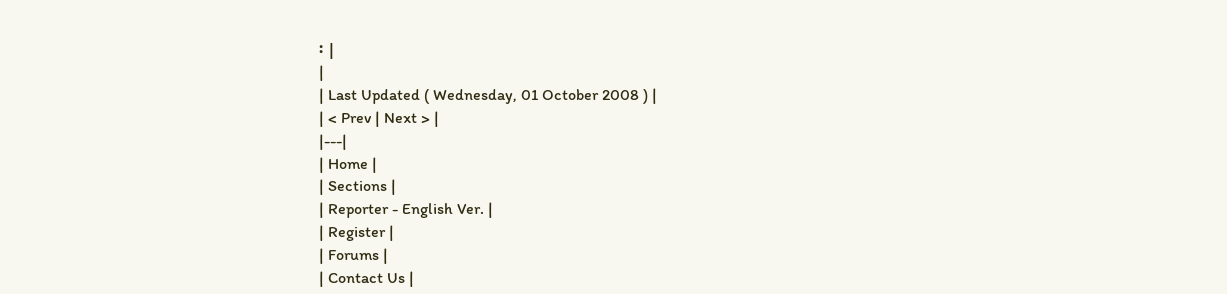፡ |
|
| Last Updated ( Wednesday, 01 October 2008 ) |
| < Prev | Next > |
|---|
| Home |
| Sections |
| Reporter - English Ver. |
| Register |
| Forums |
| Contact Us |